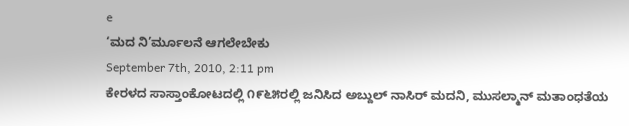e
‘ಮದ ನಿ’ರ್ಮೂಲನೆ ಆಗಲೇಬೇಕು
September 7th, 2010, 2:11 pm
ಕೇರಳದ ಸಾಸ್ತಾಂಕೋಟದಲ್ಲಿ ೧೯೬೫ರಲ್ಲಿ ಜನಿಸಿದ ಅಬ್ದುಲ್ ನಾಸಿರ್ ಮದನಿ, ಮುಸಲ್ಮಾನ್ ಮತಾಂಧತೆಯ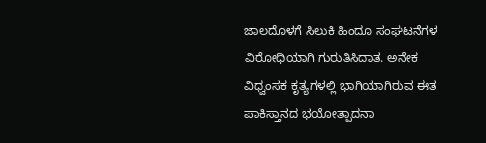ಜಾಲದೊಳಗೆ ಸಿಲುಕಿ ಹಿಂದೂ ಸಂಘಟನೆಗಳ ವಿರೋಧಿಯಾಗಿ ಗುರುತಿಸಿದಾತ. ಅನೇಕ ವಿಧ್ವಂಸಕ ಕೃತ್ಯಗಳಲ್ಲಿ ಭಾಗಿಯಾಗಿರುವ ಈತ ಪಾಕಿಸ್ತಾನದ ಭಯೋತ್ಪಾದನಾ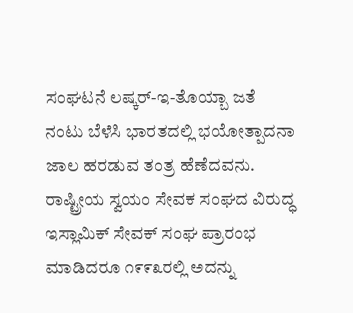ಸಂಘಟನೆ ಲಷ್ಕರ್-ಇ-ತೊಯ್ಬಾ ಜತೆ ನಂಟು ಬೆಳೆಸಿ ಭಾರತದಲ್ಲಿ ಭಯೋತ್ಪಾದನಾ ಜಾಲ ಹರಡುವ ತಂತ್ರ ಹೆಣೆದವನು. ರಾಷ್ಟ್ರೀಯ ಸ್ವಯಂ ಸೇವಕ ಸಂಘದ ವಿರುದ್ಧ ಇಸ್ಲಾಮಿಕ್ ಸೇವಕ್ ಸಂಘ ಪ್ರಾರಂಭ ಮಾಡಿದರೂ ೧೯೯೩ರಲ್ಲಿ ಅದನ್ನು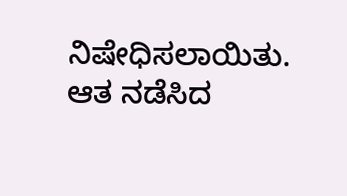ನಿಷೇಧಿಸಲಾಯಿತು. ಆತ ನಡೆಸಿದ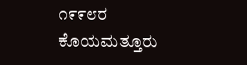೧೯೯೮ರ ಕೊಯಮತ್ತೂರು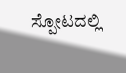ಸ್ಪೋಟದಲ್ಲಿ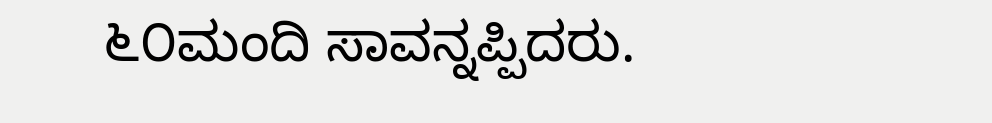೬೦ಮಂದಿ ಸಾವನ್ನಪ್ಪಿದರು.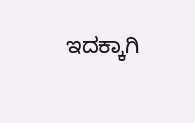ಇದಕ್ಕಾಗಿ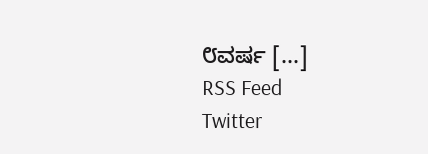೮ವರ್ಷ [...]
RSS Feed
Twitter